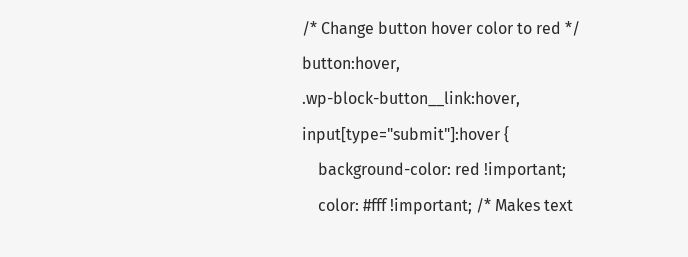/* Change button hover color to red */
button:hover,
.wp-block-button__link:hover,
input[type="submit"]:hover {
    background-color: red !important;
    color: #fff !important; /* Makes text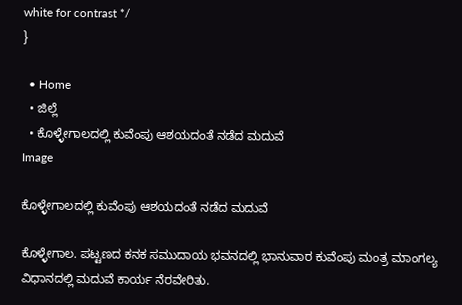white for contrast */
}

  • Home
  • ಜಿಲ್ಲೆ
  • ಕೊಳ್ಳೇಗಾಲದಲ್ಲಿ ಕುವೆಂಪು ಆಶಯದಂತೆ ನಡೆದ ಮದುವೆ
Image

ಕೊಳ್ಳೇಗಾಲದಲ್ಲಿ ಕುವೆಂಪು ಆಶಯದಂತೆ ನಡೆದ ಮದುವೆ

ಕೊಳ್ಳೇಗಾಲ. ಪಟ್ಟಣದ ಕನಕ ಸಮುದಾಯ ಭವನದಲ್ಲಿ ಭಾನುವಾರ ಕುವೆಂಪು ಮಂತ್ರ ಮಾಂಗಲ್ಯ ವಿಧಾನದಲ್ಲಿ ಮದುವೆ ಕಾರ್ಯ ನೆರವೇರಿತು.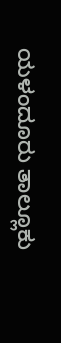ಯಳಂದೂರು ತಾಲ್ಲೂಕು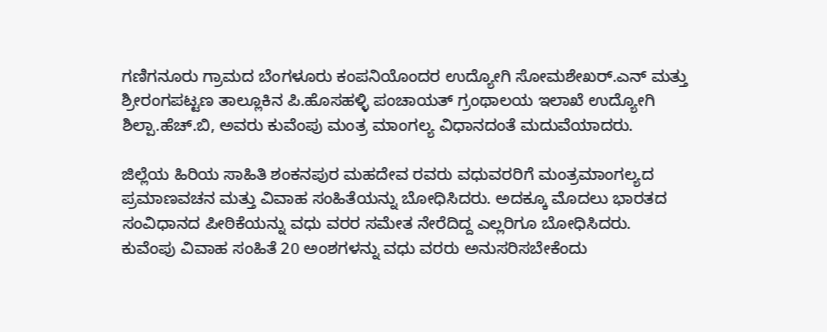ಗಣಿಗನೂರು ಗ್ರಾಮದ ಬೆಂಗಳೂರು ಕಂಪನಿಯೊಂದರ ಉದ್ಯೋಗಿ ಸೋಮಶೇಖರ್.ಎನ್ ಮತ್ತು ಶ್ರೀರಂಗಪಟ್ಟಣ ತಾಲ್ಲೂಕಿನ ಪಿ.ಹೊಸಹಳ್ಳಿ ಪಂಚಾಯತ್ ಗ್ರಂಥಾಲಯ ಇಲಾಖೆ ಉದ್ಯೋಗಿ ಶಿಲ್ಪಾ.ಹೆಚ್.ಬಿ, ಅವರು ಕುವೆಂಪು ಮಂತ್ರ ಮಾಂಗಲ್ಯ ವಿಧಾನದಂತೆ ಮದುವೆಯಾದರು.

ಜಿಲ್ಲೆಯ ಹಿರಿಯ ಸಾಹಿತಿ ಶಂಕನಪುರ ಮಹದೇವ ರವರು ವಧುವರರಿಗೆ ಮಂತ್ರಮಾಂಗಲ್ಯದ ಪ್ರಮಾಣವಚನ ಮತ್ತು ವಿವಾಹ ಸಂಹಿತೆಯನ್ನು ಬೋಧಿಸಿದರು. ಅದಕ್ಕೂ ಮೊದಲು ಭಾರತದ ಸಂವಿಧಾನದ ಪೀಠಿಕೆಯನ್ನು ವಧು ವರರ ಸಮೇತ ನೇರೆದಿದ್ದ ಎಲ್ಲರಿಗೂ ಬೋಧಿಸಿದರು.
ಕುವೆಂಪು ವಿವಾಹ ಸಂಹಿತೆ 20 ಅಂಶಗಳನ್ನು ವಧು ವರರು ಅನುಸರಿಸಬೇಕೆಂದು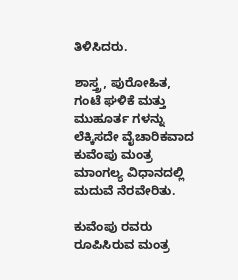ತಿಳಿಸಿದರು.

ಶಾಸ್ತ್ರ, ಪುರೋಹಿತ, ಗಂಟೆ ಘಳಿಕೆ ಮತ್ತು ಮುಹೂರ್ತ ಗಳನ್ನು ಲೆಕ್ಕಿಸದೇ ವೈಚಾರಿಕವಾದ ಕುವೆಂಪು ಮಂತ್ರ ಮಾಂಗಲ್ಯ ವಿಧಾನದಲ್ಲಿ ಮದುವೆ ನೆರವೇರಿತು.

ಕುವೆಂಪು ರವರು ರೂಪಿಸಿರುವ ಮಂತ್ರ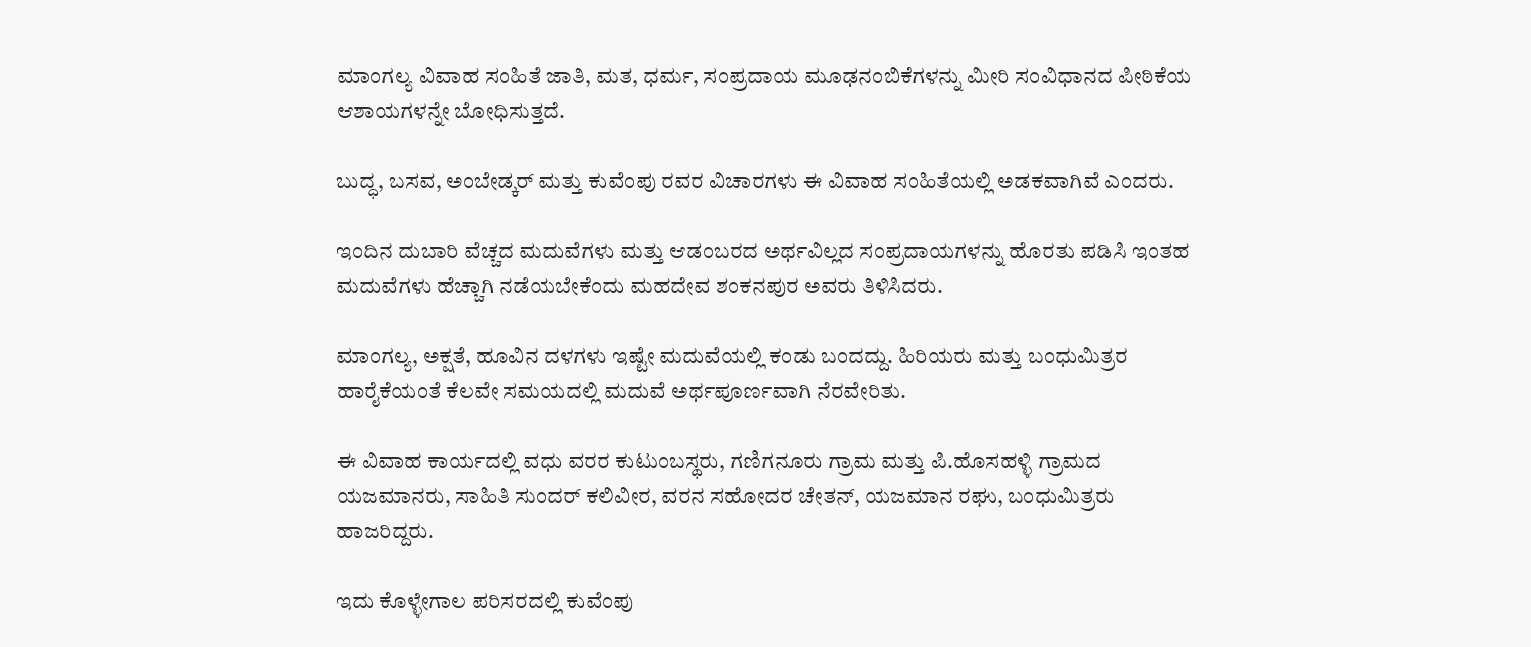ಮಾಂಗಲ್ಯ ವಿವಾಹ ಸಂಹಿತೆ ಜಾತಿ, ಮತ, ಧರ್ಮ, ಸಂಪ್ರದಾಯ ಮೂಢನಂಬಿಕೆಗಳನ್ನು ಮೀರಿ ಸಂವಿಧಾನದ ಪೀಠಿಕೆಯ ಆಶಾಯಗಳನ್ನೇ ಬೋಧಿಸುತ್ತದೆ.

ಬುದ್ಧ, ಬಸವ, ಅಂಬೇಡ್ಕರ್ ಮತ್ತು ಕುವೆಂಪು ರವರ ವಿಚಾರಗಳು ಈ ವಿವಾಹ ಸಂಹಿತೆಯಲ್ಲಿ ಅಡಕವಾಗಿವೆ ಎಂದರು.

ಇಂದಿನ ದುಬಾರಿ ವೆಚ್ಚದ ಮದುವೆಗಳು ಮತ್ತು ಆಡಂಬರದ ಅರ್ಥವಿಲ್ಲದ ಸಂಪ್ರದಾಯಗಳನ್ನು ಹೊರತು ಪಡಿಸಿ ಇಂತಹ ಮದುವೆಗಳು ಹೆಚ್ಚಾಗಿ ನಡೆಯಬೇಕೆಂದು ಮಹದೇವ ಶಂಕನಪುರ ಅವರು ತಿಳಿಸಿದರು.

ಮಾಂಗಲ್ಯ, ಅಕ್ಷತೆ, ಹೂವಿನ ದಳಗಳು ಇಷ್ಟೇ ಮದುವೆಯಲ್ಲಿ ಕಂಡು ಬಂದದ್ದು. ಹಿರಿಯರು ಮತ್ತು ಬಂಧುಮಿತ್ರರ ಹಾರೈಕೆಯಂತೆ ಕೆಲವೇ ಸಮಯದಲ್ಲಿ ಮದುವೆ ಅರ್ಥಪೂರ್ಣವಾಗಿ ನೆರವೇರಿತು.

ಈ ವಿವಾಹ ಕಾರ್ಯದಲ್ಲಿ ವಧು ವರರ ಕುಟುಂಬಸ್ಥರು, ಗಣಿಗನೂರು ಗ್ರಾಮ ಮತ್ತು ಪಿ.ಹೊಸಹಳ್ಳಿ ಗ್ರಾಮದ ಯಜಮಾನರು, ಸಾಹಿತಿ ಸುಂದರ್ ಕಲಿವೀರ, ವರನ ಸಹೋದರ ಚೇತನ್, ಯಜಮಾನ ರಘು, ಬಂಧುಮಿತ್ರರು ಹಾಜರಿದ್ದರು.

ಇದು ಕೊಳ್ಳೇಗಾಲ ಪರಿಸರದಲ್ಲಿ ಕುವೆಂಪು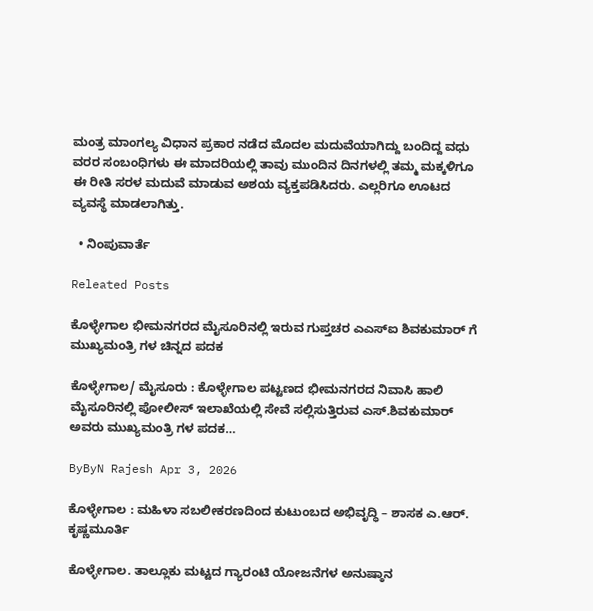ಮಂತ್ರ ಮಾಂಗಲ್ಯ ವಿಧಾನ ಪ್ರಕಾರ ನಡೆದ ಮೊದಲ ಮದುವೆಯಾಗಿದ್ದು ಬಂದಿದ್ದ ವಧು ವರರ ಸಂಬಂಧಿಗಳು ಈ ಮಾದರಿಯಲ್ಲಿ ತಾವು ಮುಂದಿನ ದಿನಗಳಲ್ಲಿ ತಮ್ಮ ಮಕ್ಕಳಿಗೂ ಈ ರೀತಿ ಸರಳ ಮದುವೆ ಮಾಡುವ ಅಶಯ ವ್ಯಕ್ತಪಡಿಸಿದರು. ಎಲ್ಲರಿಗೂ ಊಟದ ವ್ಯವಸ್ಥೆ ಮಾಡಲಾಗಿತ್ತು.

  • ನಿಂಪುವಾರ್ತೆ

Releated Posts

ಕೊಳ್ಳೇಗಾಲ ಭೀಮನಗರದ ಮೈಸೂರಿನಲ್ಲಿ ಇರುವ ಗುಪ್ತಚರ ಎಎಸ್ಐ ಶಿವಕುಮಾರ್ ಗೆ ಮುಖ್ಯಮಂತ್ರಿ ಗಳ ಚಿನ್ನದ ಪದಕ

ಕೊಳ್ಳೇಗಾಲ/ ಮೈಸೂರು : ಕೊಳ್ಳೇಗಾಲ ಪಟ್ಟಣದ ಭೀಮನಗರದ ನಿವಾಸಿ ಹಾಲಿ ಮೈಸೂರಿನಲ್ಲಿ ಪೋಲೀಸ್ ಇಲಾಖೆಯಲ್ಲಿ ಸೇವೆ ಸಲ್ಲಿಸುತ್ತಿರುವ ಎಸ್.ಶಿವಕುಮಾರ್ ಅವರು ಮುಖ್ಯಮಂತ್ರಿ ಗಳ ಪದಕ…

ByByN Rajesh Apr 3, 2026

ಕೊಳ್ಳೇಗಾಲ : ಮಹಿಳಾ ಸಬಲೀಕರಣದಿಂದ ಕುಟುಂಬದ ಅಭಿವೃದ್ಧಿ – ಶಾಸಕ ಎ.ಆರ್. ಕೃಷ್ಣಮೂರ್ತಿ

ಕೊಳ್ಳೇಗಾಲ. ತಾಲ್ಲೂಕು ಮಟ್ಟದ ಗ್ಯಾರಂಟಿ ಯೋಜನೆಗಳ ಅನುಷ್ಠಾನ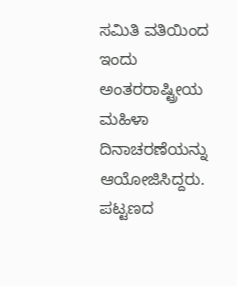ಸಮಿತಿ ವತಿಯಿಂದ ಇಂದು ಅಂತರರಾಷ್ಟ್ರೀಯ ಮಹಿಳಾ ದಿನಾಚರಣೆಯನ್ನು ಆಯೋಜಿಸಿದ್ದರು. ಪಟ್ಟಣದ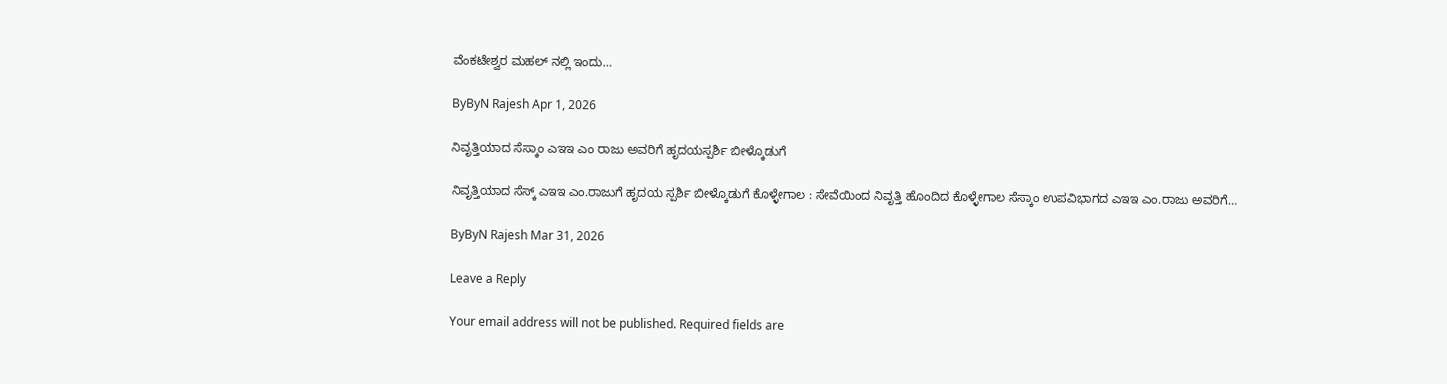ವೆಂಕಟೇಶ್ವರ ಮಹಲ್ ನಲ್ಲಿ ಇಂದು…

ByByN Rajesh Apr 1, 2026

ನಿವೃತ್ತಿಯಾದ ಸೆಸ್ಕಾಂ ಎಇಇ ಎಂ ರಾಜು ಅವರಿಗೆ ಹೃದಯಸ್ಪರ್ಶಿ ಬೀಳ್ಕೊಡುಗೆ

ನಿವೃತ್ತಿಯಾದ ಸೆಸ್ಕ್ ಎಇಇ ಎಂ.ರಾಜುಗೆ ಹೃದಯ ಸ್ಪರ್ಶಿ ಬೀಳ್ಕೊಡುಗೆ ಕೊಳ್ಳೇಗಾಲ : ಸೇವೆಯಿಂದ ನಿವೃತ್ತಿ ಹೊಂದಿದ ಕೊಳ್ಳೇಗಾಲ ಸೆಸ್ಕಾಂ ಉಪವಿಭಾಗದ ಎಇಇ ಎಂ.ರಾಜು ಅವರಿಗೆ…

ByByN Rajesh Mar 31, 2026

Leave a Reply

Your email address will not be published. Required fields are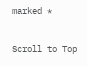marked *

Scroll to Top